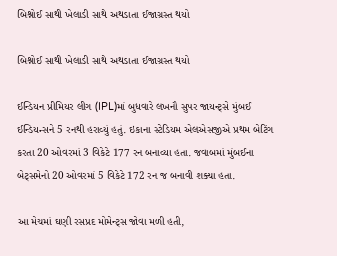બિશ્નોઈ સાથી ખેલાડી સાથે અથડાતા ઈજાગ્રસ્ત થયો

બિશ્નોઈ સાથી ખેલાડી સાથે અથડાતા ઈજાગ્રસ્ત થયો

ઈન્ડિયન પ્રીમિયર લીગ (IPL)માં બુધવારે લખનૌ સુપર જાયન્ટ્સે મુંબઈ ઈન્ડિયન્સને 5 રનથી હરાવ્યું હતું. ઇકાના સ્ટેડિયમ એલએસજીએ પ્રથમ બેટિંગ કરતા 20 ઓવરમાં 3 વિકેટે 177 રન બનાવ્યા હતા. જવાબમાં મુંબઈના બેટ્સમેનો 20 ઓવરમાં 5 વિકેટે 172 રન જ બનાવી શક્યા હતા.

આ મેચમાં ઘણી રસપ્રદ મોમેન્ટ્સ જોવા મળી હતી,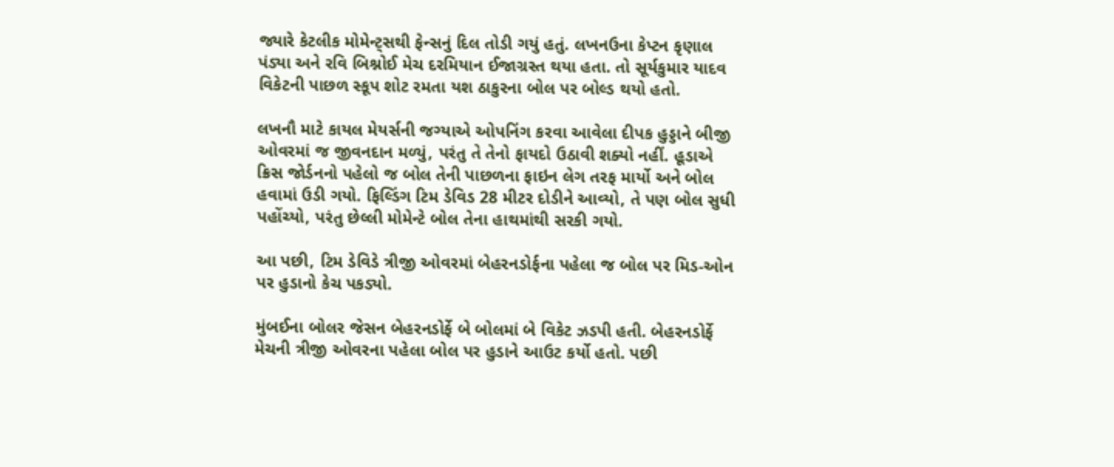જ્યારે કેટલીક મોમેન્ટ્સથી ફેન્સનું દિલ તોડી ગયું હતું. લખનઉના કેપ્ટન કૃણાલ પંડ્યા અને રવિ બિશ્નોઈ મેચ દરમિયાન ઈજાગ્રસ્ત થયા હતા. તો સૂર્યકુમાર યાદવ વિકેટની પાછળ સ્કૂપ શોટ રમતા યશ ઠાકુરના બોલ પર બોલ્ડ થયો હતો.

લખનૌ માટે કાયલ મેયર્સની જગ્યાએ ઓપનિંગ કરવા આવેલા દીપક હુડ્ડાને બીજી ઓવરમાં જ જીવનદાન મળ્યું, પરંતુ તે તેનો ફાયદો ઉઠાવી શક્યો નહીં. હૂડાએ ક્રિસ જોર્ડનનો પહેલો જ બોલ તેની પાછળના ફાઇન લેગ તરફ માર્યો અને બોલ હવામાં ઉડી ગયો. ફિલ્ડિંગ ટિમ ડેવિડ 28 મીટર દોડીને આવ્યો, તે પણ બોલ સુધી પહોંચ્યો, પરંતુ છેલ્લી મોમેન્ટે બોલ તેના હાથમાંથી સરકી ગયો.

આ પછી, ટિમ ડેવિડે ત્રીજી ઓવરમાં બેહરનડોર્ફના પહેલા જ બોલ પર મિડ-ઓન પર હુડાનો કેચ પકડ્યો.

મુંબઈના બોલર જેસન બેહરનડોર્ફે બે બોલમાં બે વિકેટ ઝડપી હતી. બેહરનડોર્ફે મેચની ત્રીજી ઓવરના પહેલા બોલ પર હુડાને આઉટ કર્યો હતો. પછી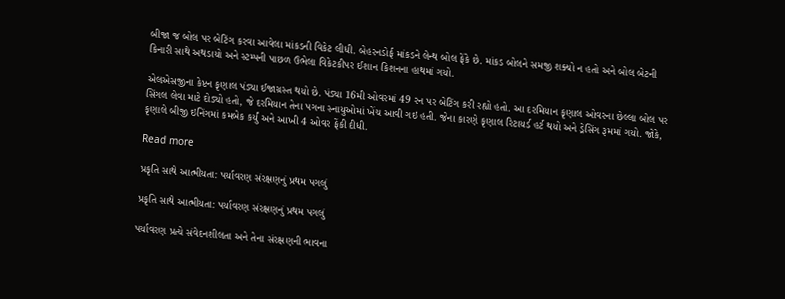બીજા જ બોલ પર બેટિંગ કરવા આવેલા માંકડની વિકેટ લીધી. બેહરનડોર્ફ માંકડને લેન્થ બોલ ફેંકે છે. માંકડ બોલને સમજી શક્યો ન હતો અને બોલ બેટની કિનારી સાથે અથડાયો અને સ્ટમ્પની પાછળ ઉભેલા વિકેટકીપર ઈશાન કિશનના હાથમાં ગયો.

એલએસજીના કેપ્ટન કૃણાલ પંડ્યા ઈજાગ્રસ્ત થયો છે. પંડ્યા 16મી ઓવરમાં 49 રન પર બેટિંગ કરી રહ્યો હતો. આ દરમિયાન કૃણાલ ઓવરના છેલ્લા બોલ પર સિંગલ લેવા માટે દોડ્યો હતો, જે દરમિયાન તેના પગના સ્નાયુઓમાં ખેંચ આવી ગઇ હતી. જેના કારણે કૃણાલ રિટાયર્ડ હર્ટ થયો અને ડ્રેસિંગ રૂમમાં ગયો. જોકે, કૃણાલે બીજી ઇનિંગમાં કમબેક કર્યું અને આખી 4 ઓવર ફેંકી દીધી.

Read more

પ્રકૃતિ સાથે આત્મીયતા: પર્યાવરણ સંરક્ષણનું પ્રથમ પગલું

પ્રકૃતિ સાથે આત્મીયતા: પર્યાવરણ સંરક્ષણનું પ્રથમ પગલું

પર્યાવરણ પ્રત્યે સંવેદનશીલતા અને તેના સંરક્ષણની ભાવના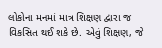લોકોના મનમાં માત્ર શિક્ષણ દ્વારા જ વિકસિત થઈ શકે છે. એવું શિક્ષણ, જે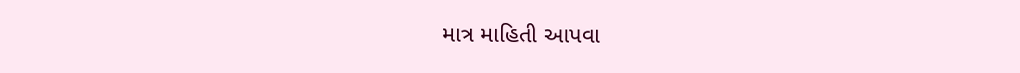માત્ર માહિતી આપવા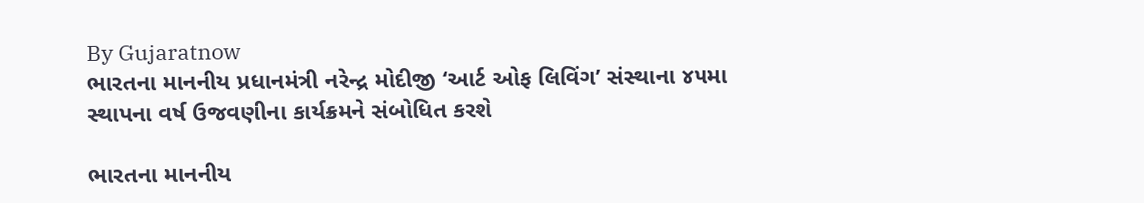By Gujaratnow
ભારતના માનનીય પ્રધાનમંત્રી નરેન્દ્ર મોદીજી ‘આર્ટ ઓફ લિવિંગ’ સંસ્થાના ૪૫મા સ્થાપના વર્ષ ઉજવણીના કાર્યક્રમને સંબોધિત કરશે

ભારતના માનનીય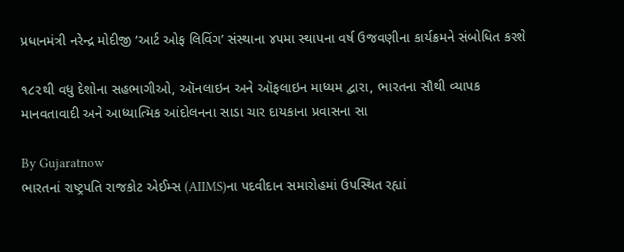પ્રધાનમંત્રી નરેન્દ્ર મોદીજી ‘આર્ટ ઓફ લિવિંગ’ સંસ્થાના ૪૫મા સ્થાપના વર્ષ ઉજવણીના કાર્યક્રમને સંબોધિત કરશે

૧૮૨થી વધુ દેશોના સહભાગીઓ, ઑનલાઇન અને ઑફલાઇન માધ્યમ દ્વારા, ભારતના સૌથી વ્યાપક માનવતાવાદી અને આધ્યાત્મિક આંદોલનના સાડા ચાર દાયકાના પ્રવાસના સા

By Gujaratnow
ભારતનાં રાષ્ટ્રપતિ રાજકોટ એઈમ્સ (AIIMS)ના પદવીદાન સમારોહમાં ઉપસ્થિત રહ્યાં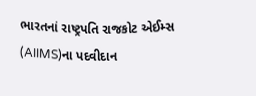ભારતનાં રાષ્ટ્રપતિ રાજકોટ એઈમ્સ (AIIMS)ના પદવીદાન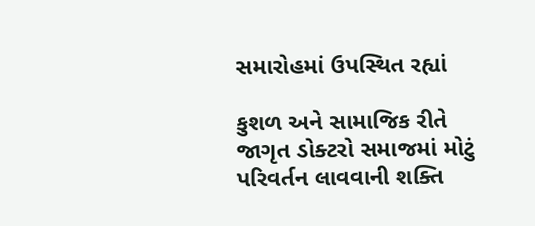સમારોહમાં ઉપસ્થિત રહ્યાં

કુશળ અને સામાજિક રીતે જાગૃત ડોક્ટરો સમાજમાં મોટું પરિવર્તન લાવવાની શક્તિ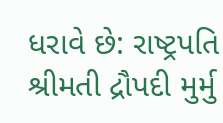ધરાવે છે: રાષ્ટ્રપતિ શ્રીમતી દ્રૌપદી મુર્મુ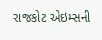રાજકોટ એઇમ્સની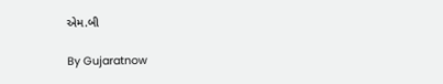એમ.બી

By Gujaratnow